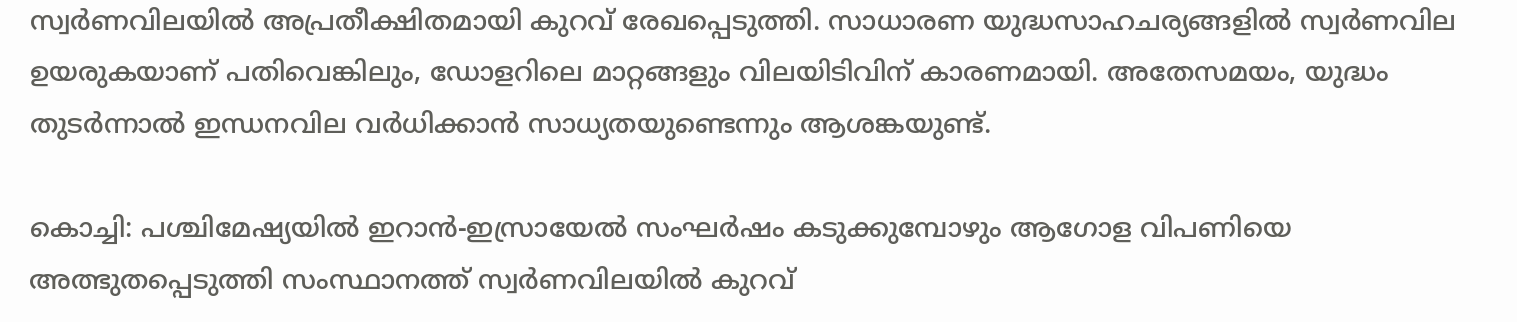സ്വർണവിലയിൽ അപ്രതീക്ഷിതമായി കുറവ് രേഖപ്പെടുത്തി. സാധാരണ യുദ്ധസാഹചര്യങ്ങളിൽ സ്വർണവില ഉയരുകയാണ് പതിവെങ്കിലും, ഡോളറിലെ മാറ്റങ്ങളും വിലയിടിവിന് കാരണമായി. അതേസമയം, യുദ്ധം തുടർന്നാൽ ഇന്ധനവില വർധിക്കാൻ സാധ്യതയുണ്ടെന്നും ആശങ്കയുണ്ട്.

കൊച്ചി: പശ്ചിമേഷ്യയിൽ ഇറാൻ-ഇസ്രായേൽ സംഘർഷം കടുക്കുമ്പോഴും ആഗോള വിപണിയെ അത്ഭുതപ്പെടുത്തി സംസ്ഥാനത്ത് സ്വർണവിലയിൽ കുറവ്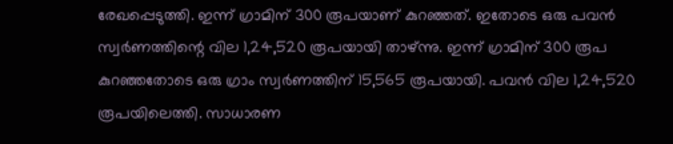രേഖപ്പെടുത്തി. ഇന്ന് ഗ്രാമിന് 300 രൂപയാണ് കുറഞ്ഞത്. ഇതോടെ ഒരു പവൻ സ്വർണത്തിന്റെ വില 1,24,520 രൂപയായി താഴ്ന്നു. ഇന്ന് ഗ്രാമിന് 300 രൂപ കുറഞ്ഞതോടെ ഒരു ഗ്രാം സ്വർണത്തിന് 15,565 രൂപയായി. പവൻ വില 1,24,520 രൂപയിലെത്തി. സാധാരണ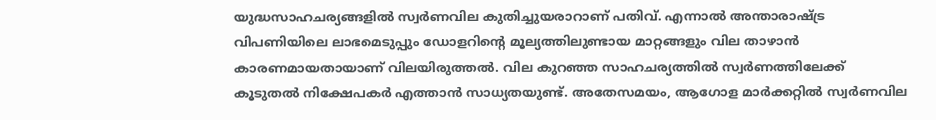യുദ്ധസാഹചര്യങ്ങളിൽ സ്വർണവില കുതിച്ചുയരാറാണ് പതിവ്. എന്നാൽ അന്താരാഷ്ട്ര വിപണിയിലെ ലാഭമെടുപ്പും ഡോളറിന്റെ മൂല്യത്തിലുണ്ടായ മാറ്റങ്ങളും വില താഴാൻ കാരണമായതായാണ് വിലയിരുത്തൽ. വില കുറഞ്ഞ സാഹചര്യത്തിൽ സ്വർണത്തിലേക്ക് കൂടുതൽ നിക്ഷേപകർ എത്താൻ സാധ്യതയുണ്ട്. അതേസമയം, ആഗോള മാര്‍ക്കറ്റിൽ സ്വര്‍ണവില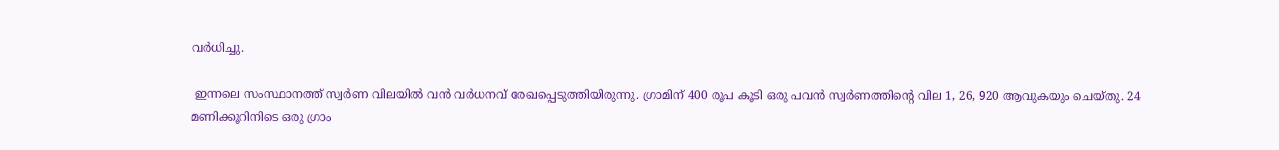വര്‍ധിച്ചു.

 ഇന്നലെ സംസ്ഥാനത്ത് സ്വര്‍ണ വിലയിൽ വൻ വ‌ർധനവ് രേഖപ്പെടുത്തിയിരുന്നു. ഗ്രാമിന് 400 രൂപ കൂടി ഒരു പവൻ സ്വർണത്തിന്റെ വില 1, 26, 920 ആവുകയും ചെയ്തു. 24 മണിക്കൂറിനിടെ ഒരു ഗ്രാം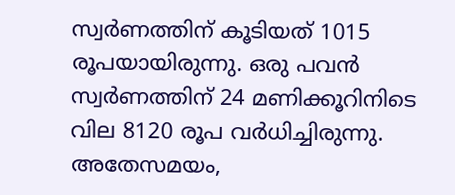സ്വർണത്തിന് കൂടിയത് 1015 രൂപയായിരുന്നു. ഒരു പവൻ സ്വ‌ർണത്തിന് 24 മണിക്കൂറിനിടെ വില 8120 രൂപ വര്‍ധിച്ചിരുന്നു. അതേസമയം,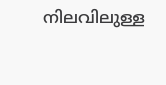നിലവിലുള്ള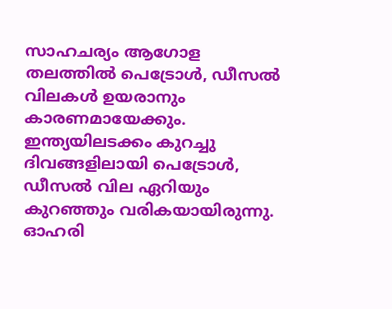സാഹചര്യം ആഗോള തലത്തിൽ പെട്രോൾ, ഡീസൽ വിലകൾ ഉയരാനും കാരണമായേക്കും. ഇന്ത്യയിലടക്കം കുറച്ചു ദിവങ്ങളിലായി പെട്രോൾ, ഡീസൽ വില ഏറിയും കുറഞ്ഞും വരികയായിരുന്നു. ഓഹരി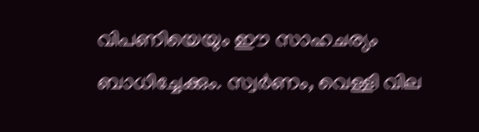വിപണിയെയും ഈ സാഹചര്യം ബാധിച്ചേക്കും. സ്വർണം, വെള്ളി വില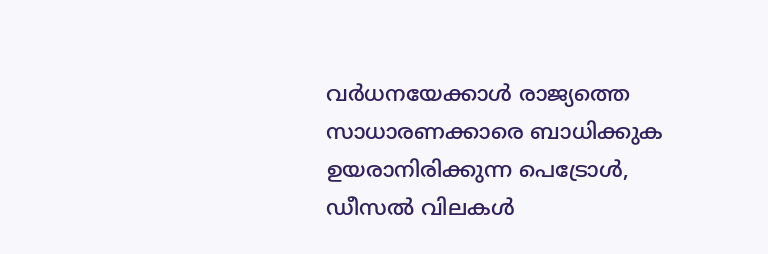വർധനയേക്കാൾ രാജ്യത്തെ സാധാരണക്കാരെ ബാധിക്കുക ഉയരാനിരിക്കുന്ന പെട്രോൾ, ഡീസൽ വിലകൾ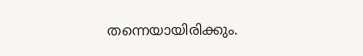തന്നെയായിരിക്കും.